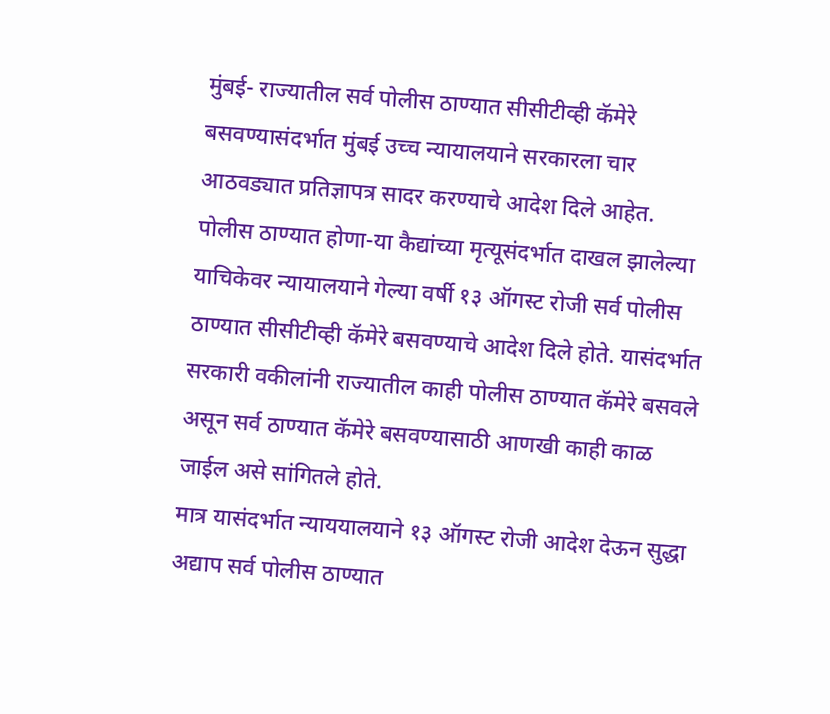मुंबई- राज्यातील सर्व पोलीस ठाण्यात सीसीटीव्ही कॅमेरे बसवण्यासंदर्भात मुंबई उच्च न्यायालयाने सरकारला चार आठवड्यात प्रतिज्ञापत्र सादर करण्याचे आदेश दिले आहेत.
पोलीस ठाण्यात होणा-या कैद्यांच्या मृत्यूसंदर्भात दाखल झालेल्या याचिकेवर न्यायालयाने गेल्या वर्षी १३ ऑगस्ट रोजी सर्व पोलीस ठाण्यात सीसीटीव्ही कॅमेरे बसवण्याचे आदेश दिले होते. यासंदर्भात सरकारी वकीलांनी राज्यातील काही पोलीस ठाण्यात कॅमेरे बसवले असून सर्व ठाण्यात कॅमेरे बसवण्यासाठी आणखी काही काळ जाईल असे सांगितले होते.
मात्र यासंदर्भात न्याययालयाने १३ ऑगस्ट रोजी आदेश देऊन सुद्धा अद्याप सर्व पोलीस ठाण्यात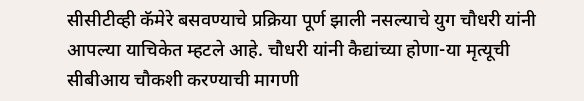सीसीटीव्ही कॅमेरे बसवण्याचे प्रक्रिया पूर्ण झाली नसल्याचे युग चौधरी यांनी आपल्या याचिकेत म्हटले आहे. चौधरी यांनी कैद्यांच्या होणा-या मृत्यूची सीबीआय चौकशी करण्याची मागणी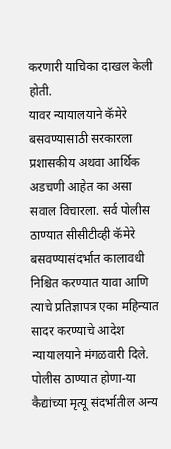करणारी याचिका दाखल केली होती.
यावर न्यायालयाने कॅमेरे बसवण्यासाठी सरकारला प्रशासकीय अथवा आर्थिक अडचणी आहेत का असा सवाल विचारला. सर्व पोलीस ठाण्यात सीसीटीव्ही कॅमेरे बसवण्यासंदर्भात कालावधी निश्चित करण्यात यावा आणि त्याचे प्रतिज्ञापत्र एका महिन्यात सादर करण्याचे आदेश न्यायालयाने मंगळवारी दिले.
पोलीस ठाण्यात होणा-या कैद्यांच्या मृत्यू संदर्भातील अन्य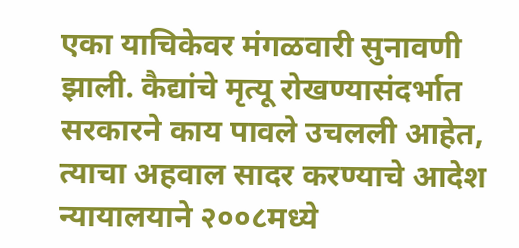एका याचिकेवर मंगळवारी सुनावणी झाली. कैद्यांचे मृत्यू रोखण्यासंदर्भात सरकारने काय पावले उचलली आहेत, त्याचा अहवाल सादर करण्याचे आदेश न्यायालयाने २००८मध्ये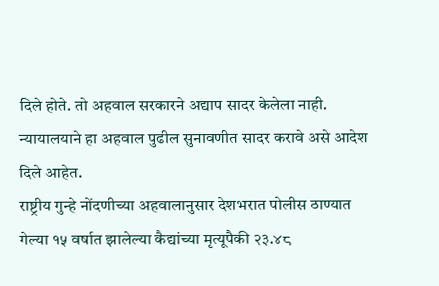दिले होते. तो अहवाल सरकारने अद्याप सादर केलेला नाही. न्यायालयाने हा अहवाल पुढील सुनावणीत सादर करावे असे आदेश दिले आहेत.
राष्ट्रीय गुन्हे नोंदणीच्या अहवालानुसार देशभरात पोलीस ठाण्यात गेल्या १५ वर्षात झालेल्या कैद्यांच्या मृत्यूपैकी २३.४८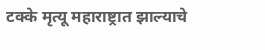टक्के मृत्यू महाराष्ट्रात झाल्याचे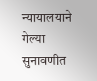न्यायालयाने गेल्या सुनावणीत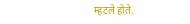म्हटले होते.